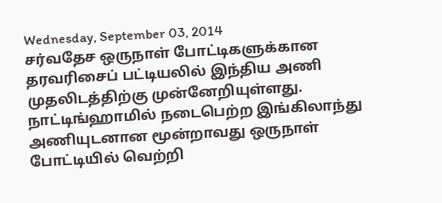Wednesday, September 03, 2014
சர்வதேச ஒருநாள் போட்டிகளுக்கான தரவரிசைப் பட்டியலில் இந்திய அணி முதலிடத்திற்கு முன்னேறியுள்ளது.
நாட்டிங்ஹாமில் நடைபெற்ற இங்கிலாந்து அணியுடனான மூன்றாவது ஒருநாள் போட்டியில் வெற்றி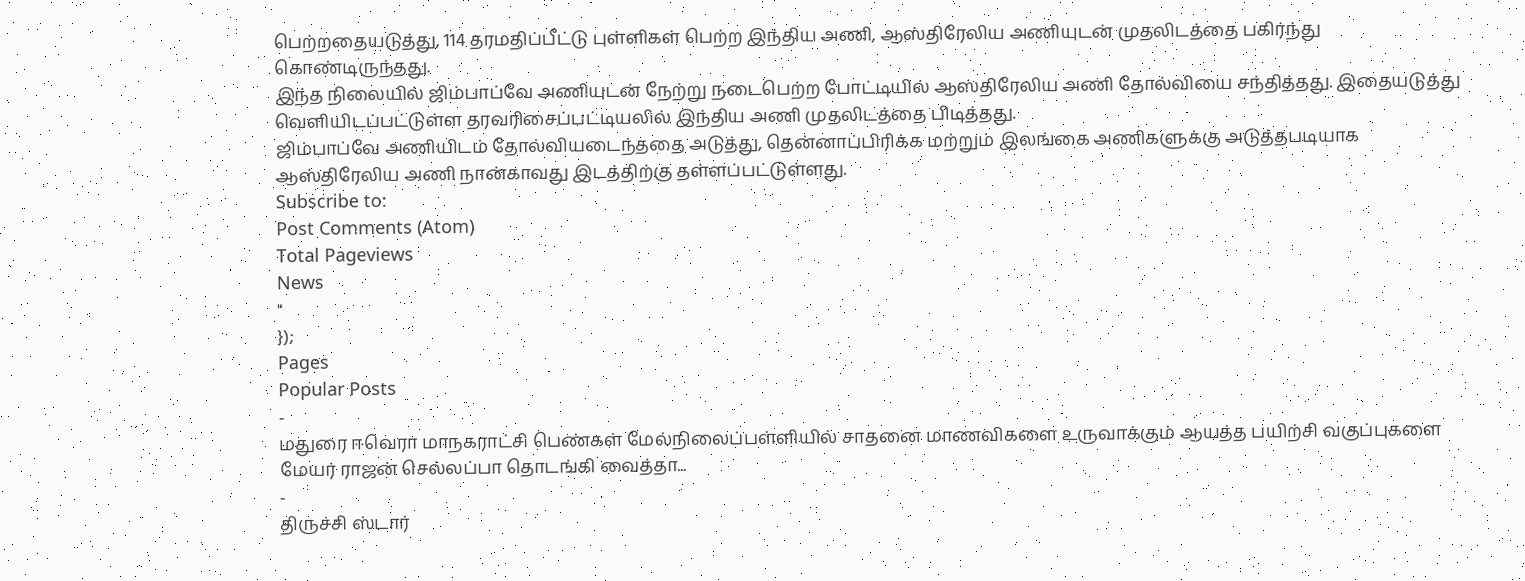பெற்றதையடுத்து, 114 தரமதிப்பீட்டு புள்ளிகள் பெற்ற இந்திய அணி, ஆஸ்திரேலிய அணியுடன் முதலிடத்தை பகிர்ந்து கொண்டிருந்தது.
இந்த நிலையில் ஜிம்பாப்வே அணியுடன் நேற்று நடைபெற்ற போட்டியில் ஆஸ்திரேலிய அணி தோல்வியை சந்தித்தது. இதையடுத்து வெளியிடப்பட்டுள்ள தரவரிசைப்பட்டியலில் இந்திய அணி முதலிடத்தை பிடித்தது.
ஜிம்பாப்வே அணியிடம் தோல்வியடைந்ததை அடுத்து, தென்னாப்பிரிக்க மற்றும் இலங்கை அணிகளுக்கு அடுத்தபடியாக ஆஸ்திரேலிய அணி நான்காவது இடத்திற்கு தள்ளப்பட்டுள்ளது.
Subscribe to:
Post Comments (Atom)
Total Pageviews
News
"
});
Pages
Popular Posts
-
மதுரை ஈவெரா மாநகராட்சி பெண்கள் மேல்நிலைப்பள்ளியில் சாதனை மாணவிகளை உருவாக்கும் ஆயத்த பயிற்சி வகுப்புகளை மேயர் ராஜன் செல்லப்பா தொடங்கி வைத்தா...
-
திருச்சி ஸ்டார்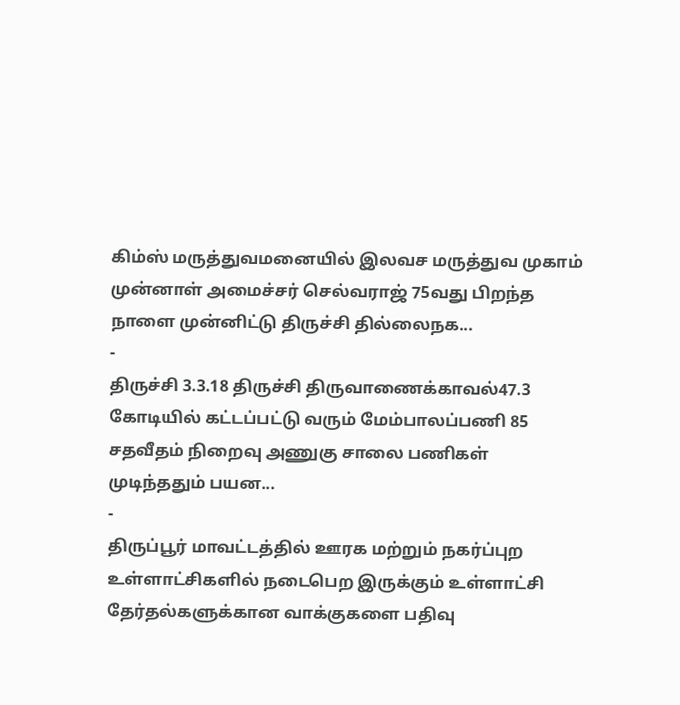கிம்ஸ் மருத்துவமனையில் இலவச மருத்துவ முகாம் முன்னாள் அமைச்சர் செல்வராஜ் 75வது பிறந்த நாளை முன்னிட்டு திருச்சி தில்லைநக...
-
திருச்சி 3.3.18 திருச்சி திருவாணைக்காவல்47.3 கோடியில் கட்டப்பட்டு வரும் மேம்பாலப்பணி 85 சதவீதம் நிறைவு அணுகு சாலை பணிகள் முடிந்ததும் பயன...
-
திருப்பூர் மாவட்டத்தில் ஊரக மற்றும் நகர்ப்புற உள்ளாட்சிகளில் நடைபெற இருக்கும் உள்ளாட்சி தேர்தல்களுக்கான வாக்குகளை பதிவு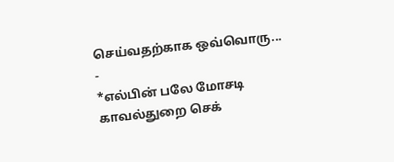செய்வதற்காக ஒவ்வொரு...
-
*எல்பின் பலே மோசடி காவல்துறை செக்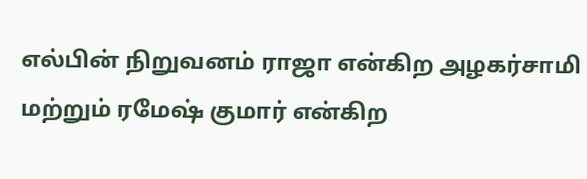எல்பின் நிறுவனம் ராஜா என்கிற அழகர்சாமி மற்றும் ரமேஷ் குமார் என்கிற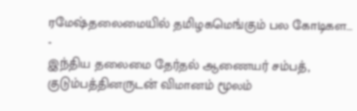ரமேஷ்தலைமையில் தமிழகமெங்கும் பல கோடிகள...
-
இந்திய தலைமை தேர்தல் ஆணையர் சம்பத், குடும்பத்தினருடன் விமானம் மூலம்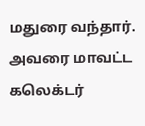மதுரை வந்தார். அவரை மாவட்ட கலெக்டர்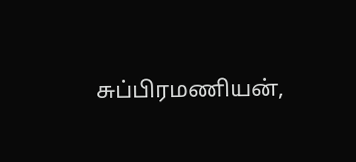சுப்பிரமணியன்,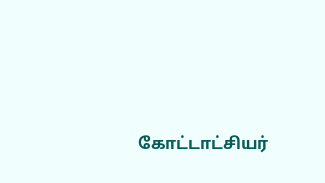கோட்டாட்சியர்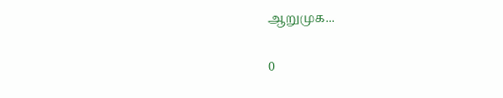ஆறுமுக...

0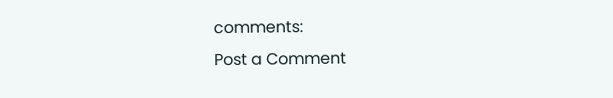comments:
Post a Comment